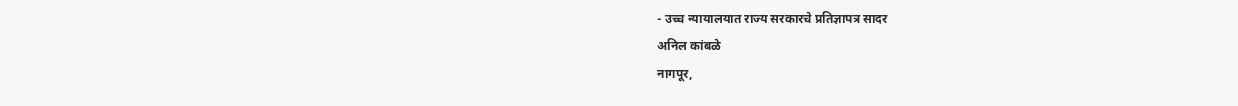- उच्च न्यायालयात राज्य सरकारचे प्रतिज्ञापत्र सादर
अनिल कांबळे
नागपूर,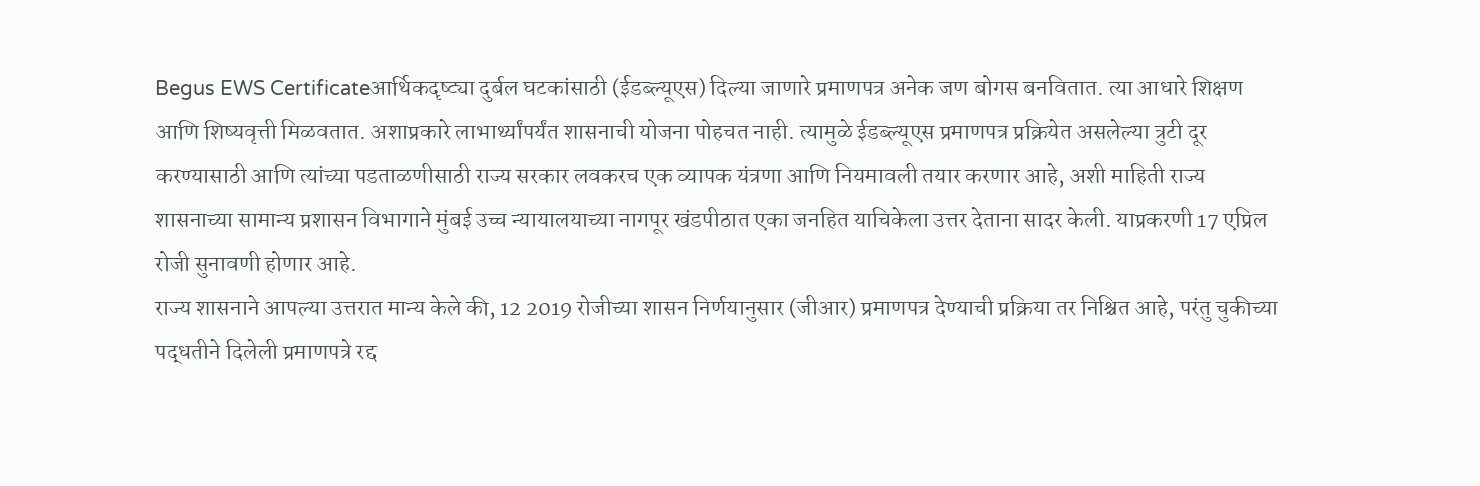Begus EWS Certificateआर्थिकदृष्ट्या दुर्बल घटकांसाठी (ईडब्ल्यूएस) दिल्या जाणारे प्रमाणपत्र अनेक जण बोगस बनवितात. त्या आधारे शिक्षण आणि शिष्यवृत्ती मिळवतात. अशाप्रकारे लाभार्थ्यांपर्यंत शासनाची योजना पोहचत नाही. त्यामुळे ईडब्ल्यूएस प्रमाणपत्र प्रक्रियेत असलेल्या त्रुटी दूर करण्यासाठी आणि त्यांच्या पडताळणीसाठी राज्य सरकार लवकरच एक व्यापक यंत्रणा आणि नियमावली तयार करणार आहे, अशी माहिती राज्य शासनाच्या सामान्य प्रशासन विभागाने मुंबई उच्च न्यायालयाच्या नागपूर खंडपीठात एका जनहित याचिकेला उत्तर देताना सादर केली. याप्रकरणी 17 एप्रिल रोजी सुनावणी होणार आहे.
राज्य शासनाने आपल्या उत्तरात मान्य केले की, 12 2019 रोजीच्या शासन निर्णयानुसार (जीआर) प्रमाणपत्र देण्याची प्रक्रिया तर निश्चित आहे, परंतु चुकीच्या पद्धतीने दिलेली प्रमाणपत्रे रद्द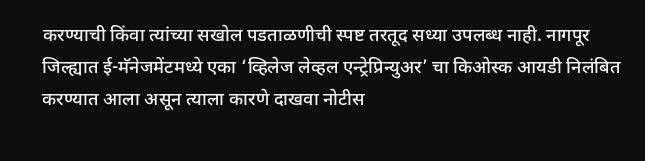करण्याची किंवा त्यांच्या सखोल पडताळणीची स्पष्ट तरतूद सध्या उपलब्ध नाही. नागपूर जिल्ह्यात ई-मॅनेजमेंटमध्ये एका ‘व्हिलेज लेव्हल एन्ट्रेप्रिन्युअर’ चा किओस्क आयडी निलंबित करण्यात आला असून त्याला कारणे दाखवा नोटीस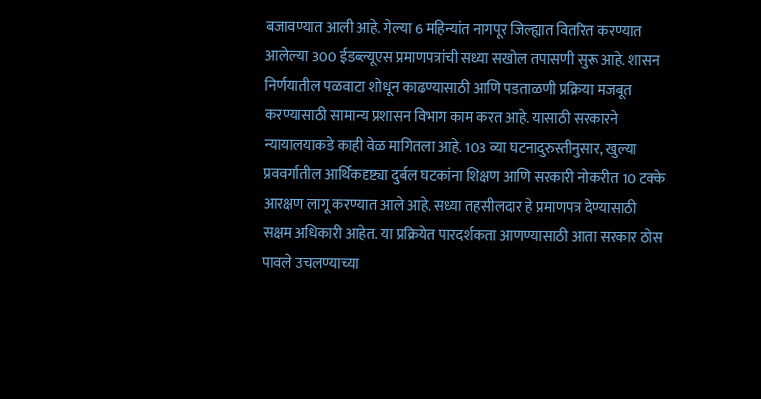बजावण्यात आली आहे. गेल्या 6 महिन्यांत नागपूर जिल्ह्यात वितरित करण्यात आलेल्या 300 ईडब्ल्यूएस प्रमाणपत्रांची सध्या सखोल तपासणी सुरू आहे. शासन निर्णयातील पळवाटा शोधून काढण्यासाठी आणि पडताळणी प्रक्रिया मजबूत करण्यासाठी सामान्य प्रशासन विभाग काम करत आहे. यासाठी सरकारने न्यायालयाकडे काही वेळ मागितला आहे. 103 व्या घटनादुरुस्तीनुसार, खुल्या प्रववर्गातील आर्थिकदृष्ट्या दुर्बल घटकांना शिक्षण आणि सरकारी नोकरीत 10 टक्के आरक्षण लागू करण्यात आले आहे. सध्या तहसीलदार हे प्रमाणपत्र देण्यासाठी सक्षम अधिकारी आहेत. या प्रक्रियेत पारदर्शकता आणण्यासाठी आता सरकार ठोस पावले उचलण्याच्या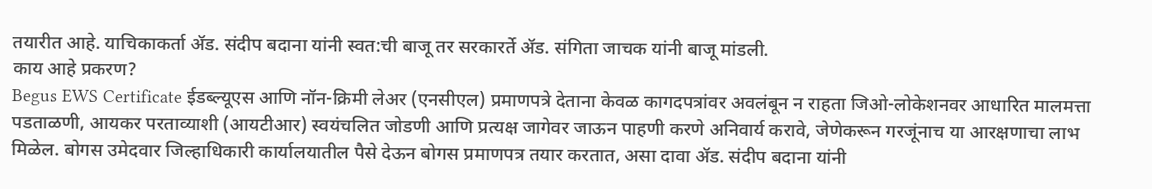तयारीत आहे. याचिकाकर्ता ॲड. संदीप बदाना यांनी स्वत:ची बाजू तर सरकारर्ते ॲड. संगिता जाचक यांनी बाजू मांडली.
काय आहे प्रकरण?
Begus EWS Certificate ईडब्ल्यूएस आणि नॉन-क्रिमी लेअर (एनसीएल) प्रमाणपत्रे देताना केवळ कागदपत्रांवर अवलंबून न राहता जिओ-लोकेशनवर आधारित मालमत्ता पडताळणी, आयकर परताव्याशी (आयटीआर) स्वयंचलित जोडणी आणि प्रत्यक्ष जागेवर जाऊन पाहणी करणे अनिवार्य करावे, जेणेकरून गरजूंनाच या आरक्षणाचा लाभ मिळेल. बोगस उमेदवार जिल्हाधिकारी कार्यालयातील पैसे देऊन बोगस प्रमाणपत्र तयार करतात, असा दावा ॲड. संदीप बदाना यांनी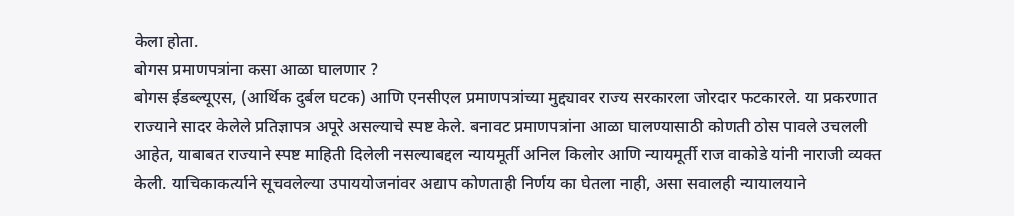केला होता.
बोगस प्रमाणपत्रांना कसा आळा घालणार ?
बोगस ईडब्ल्यूएस, (आर्थिक दुर्बल घटक) आणि एनसीएल प्रमाणपत्रांच्या मुद्द्यावर राज्य सरकारला जोरदार फटकारले. या प्रकरणात राज्याने सादर केलेले प्रतिज्ञापत्र अपूरे असल्याचे स्पष्ट केले. बनावट प्रमाणपत्रांना आळा घालण्यासाठी कोणती ठोस पावले उचलली आहेत, याबाबत राज्याने स्पष्ट माहिती दिलेली नसल्याबद्दल न्यायमूर्ती अनिल किलोर आणि न्यायमूर्ती राज वाकोडे यांनी नाराजी व्यक्त केली. याचिकाकर्त्याने सूचवलेल्या उपाययोजनांवर अद्याप कोणताही निर्णय का घेतला नाही, असा सवालही न्यायालयाने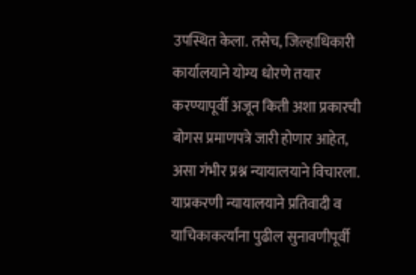उपस्थित केला. तसेच, जिल्हाधिकारी कार्यालयाने योग्य धोरणे तयार करण्यापूर्वी अजून किती अशा प्रकारची बोगस प्रमाणपत्रे जारी होणार आहेत, असा गंभीर प्रश्न न्यायालयाने विचारला. याप्रकरणी न्यायालयाने प्रतिवादी व याचिकाकर्त्यांना पुढील सुनावणीपूर्वी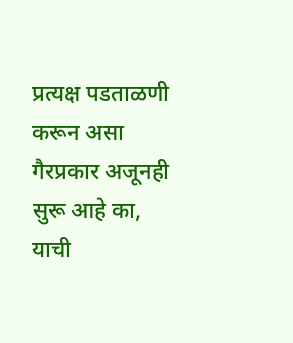प्रत्यक्ष पडताळणी करून असा गैरप्रकार अजूनही सुरू आहे का, याची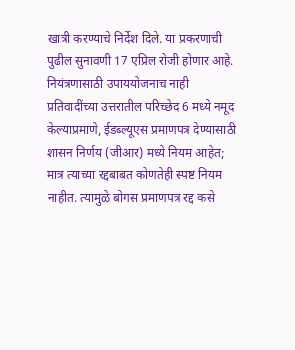खात्री करण्याचे निर्देश दिले. या प्रकरणाची पुढील सुनावणी 17 एप्रिल रोजी होणार आहे.
नियंत्रणासाठी उपाययोजनाच नाही
प्रतिवादींच्या उत्तरातील परिच्छेद 6 मध्ये नमूद केल्याप्रमाणे, ईडब्ल्यूएस प्रमाणपत्र देण्यासाठी शासन निर्णय (जीआर) मध्ये नियम आहेत; मात्र त्याच्या रद्दबाबत कोणतेही स्पष्ट नियम नाहीत. त्यामुळे बोगस प्रमाणपत्र रद्द कसे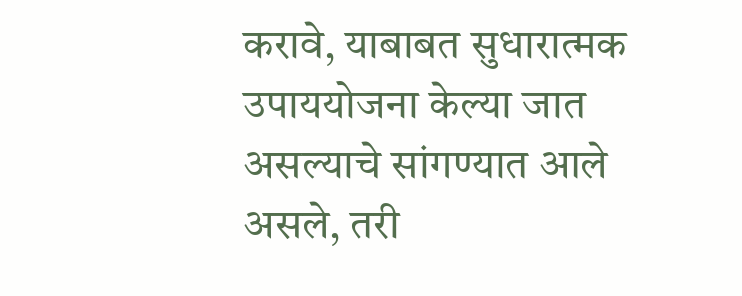करावे, याबाबत सुधारात्मक उपाययोजना केल्या जात असल्याचे सांगण्यात आले असले, तरी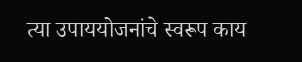त्या उपाययोजनांचे स्वरूप काय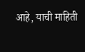आहे, याची माहिती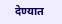देण्यात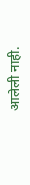आलेली नाही.